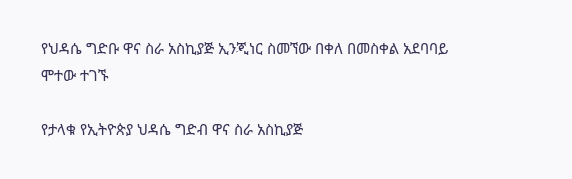የህዳሴ ግድቡ ዋና ስራ አስኪያጅ ኢንጂነር ስመኘው በቀለ በመስቀል አደባባይ ሞተው ተገኙ

የታላቁ የኢትዮጵያ ህዳሴ ግድብ ዋና ስራ አስኪያጅ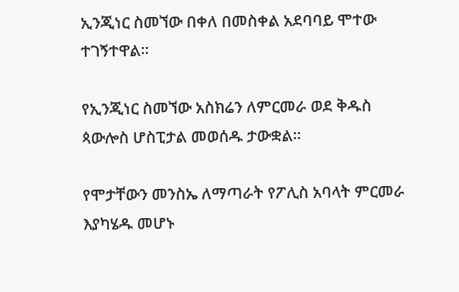ኢንጂነር ስመኘው በቀለ በመስቀል አደባባይ ሞተው ተገኝተዋል፡፡

የኢንጂነር ስመኘው አስክሬን ለምርመራ ወደ ቅዱስ ጳውሎስ ሆስፒታል መወሰዱ ታውቋል፡፡

የሞታቸውን መንስኤ ለማጣራት የፖሊስ አባላት ምርመራ እያካሄዱ መሆኑ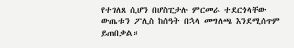የተገለጸ ሲሆን በሆስፒታሉ ምርመራ ተደርጎላቸው ውጤቱን ፖሊስ ከሰዓት በኋላ መግለጫ እንደሚሰጥም ይጠበቃል።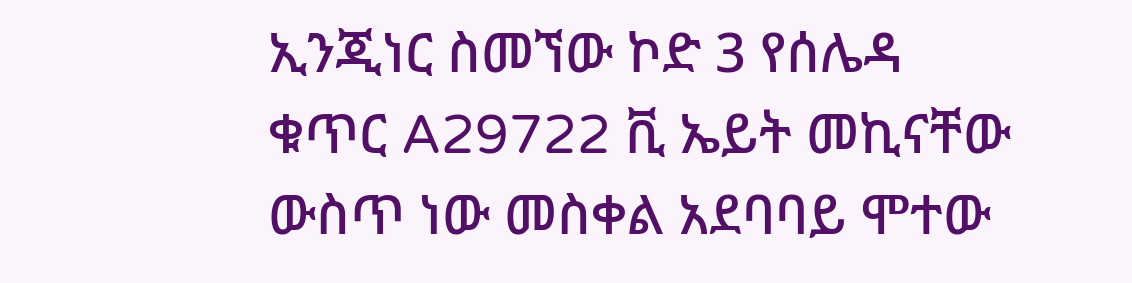ኢንጂነር ስመኘው ኮድ 3 የሰሌዳ ቁጥር A29722 ቪ ኤይት መኪናቸው ውስጥ ነው መስቀል አደባባይ ሞተው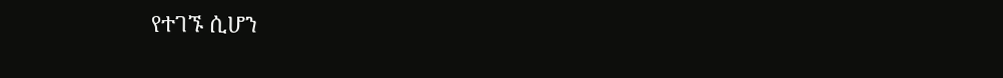የተገኙ ሲሆን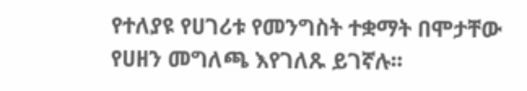የተለያዩ የሀገሪቱ የመንግስት ተቋማት በሞታቸው የሀዘን መግለጫ እየገለጹ ይገኛሉ፡፡